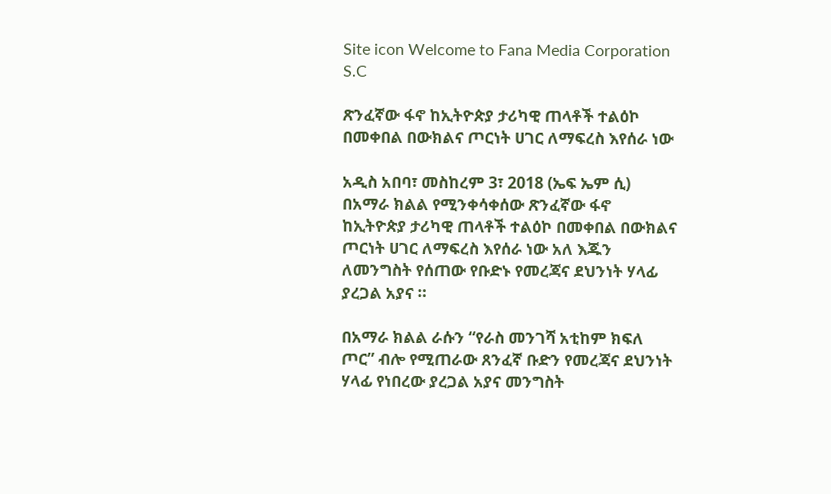Site icon Welcome to Fana Media Corporation S.C

ጽንፈኛው ፋኖ ከኢትዮጵያ ታሪካዊ ጠላቶች ተልዕኮ በመቀበል በውክልና ጦርነት ሀገር ለማፍረስ እየሰራ ነው

አዲስ አበባ፣ መስከረም 3፣ 2018 (ኤፍ ኤም ሲ) በአማራ ክልል የሚንቀሳቀሰው ጽንፈኛው ፋኖ ከኢትዮጵያ ታሪካዊ ጠላቶች ተልዕኮ በመቀበል በውክልና ጦርነት ሀገር ለማፍረስ እየሰራ ነው አለ እጁን ለመንግስት የሰጠው የቡድኑ የመረጃና ደህንነት ሃላፊ ያረጋል አያና ።

በአማራ ክልል ራሱን “የራስ መንገሻ አቲከም ክፍለ ጦር” ብሎ የሚጠራው ጸንፈኛ ቡድን የመረጃና ደህንነት ሃላፊ የነበረው ያረጋል አያና መንግስት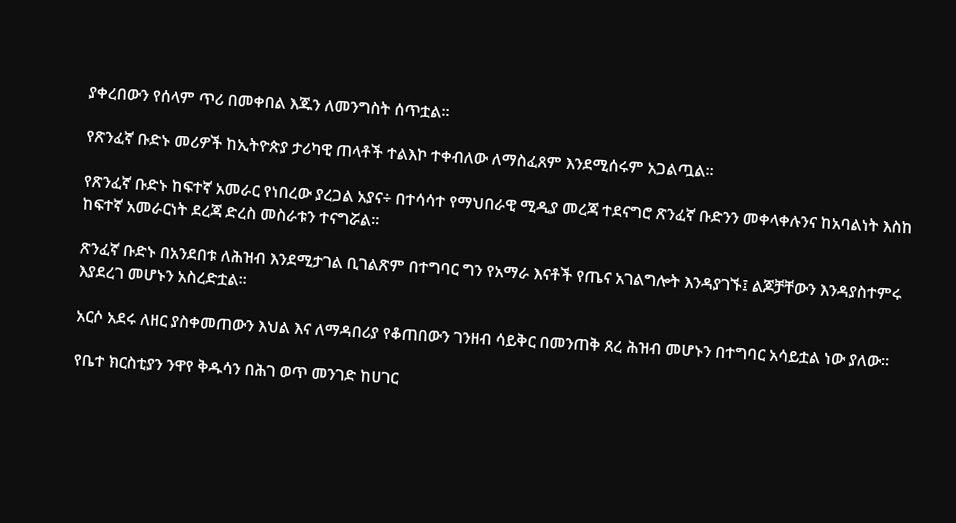ያቀረበውን የሰላም ጥሪ በመቀበል እጁን ለመንግስት ሰጥቷል።

የጽንፈኛ ቡድኑ መሪዎች ከኢትዮጵያ ታሪካዊ ጠላቶች ተልእኮ ተቀብለው ለማስፈጸም እንደሚሰሩም አጋልጧል።

የጽንፈኛ ቡድኑ ከፍተኛ አመራር የነበረው ያረጋል አያና÷ በተሳሳተ የማህበራዊ ሚዲያ መረጃ ተደናግሮ ጽንፈኛ ቡድንን መቀላቀሉንና ከአባልነት እስከ ከፍተኛ አመራርነት ደረጃ ድረስ መስራቱን ተናግሯል።

ጽንፈኛ ቡድኑ በአንደበቱ ለሕዝብ እንደሚታገል ቢገልጽም በተግባር ግን የአማራ እናቶች የጤና አገልግሎት እንዳያገኙ፤ ልጆቻቸውን እንዳያስተምሩ እያደረገ መሆኑን አስረድቷል፡፡

አርሶ አደሩ ለዘር ያስቀመጠውን እህል እና ለማዳበሪያ የቆጠበውን ገንዘብ ሳይቅር በመንጠቅ ጸረ ሕዝብ መሆኑን በተግባር አሳይቷል ነው ያለው።

የቤተ ክርስቲያን ንዋየ ቅዱሳን በሕገ ወጥ መንገድ ከሀገር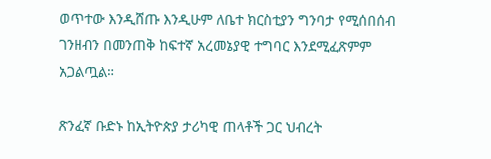ወጥተው እንዲሸጡ እንዲሁም ለቤተ ክርስቲያን ግንባታ የሚሰበሰብ ገንዘብን በመንጠቅ ከፍተኛ አረመኔያዊ ተግባር እንደሚፈጽምም አጋልጧል።

ጽንፈኛ ቡድኑ ከኢትዮጵያ ታሪካዊ ጠላቶች ጋር ህብረት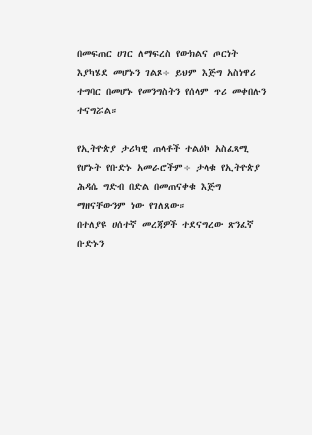በመፍጠር ሀገር ለማፍረስ የውክልና ጦርነት እያካሄደ መሆኑን ገልጾ÷ ይህም እጅግ አስነዋሪ ተግባር በመሆኑ የመንግስትን የሰላም ጥሪ መቀበሉን ተናግሯል።

የኢትዮጵያ ታሪካዊ ጠላቶች ተልዕኮ አስፈጻሚ የሆኑት የቡድኑ አመራሮችም÷ ታላቁ የኢትዮጵያ ሕዳሴ ግድብ በድል በመጠናቀቁ እጅግ ማዘናቸውንም ነው የገለጸው።
በተለያዩ ሀሰተኛ መረጃዎች ተደናግረው ጽንፈኛ ቡድኑን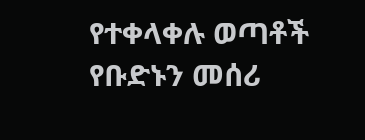የተቀላቀሉ ወጣቶች የቡድኑን መሰሪ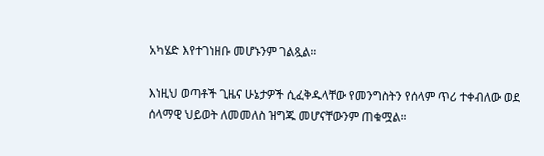አካሄድ እየተገነዘቡ መሆኑንም ገልጿል።

እነዚህ ወጣቶች ጊዜና ሁኔታዎች ሲፈቅዱላቸው የመንግስትን የሰላም ጥሪ ተቀብለው ወደ ሰላማዊ ህይወት ለመመለስ ዝግጁ መሆናቸውንም ጠቁሟል።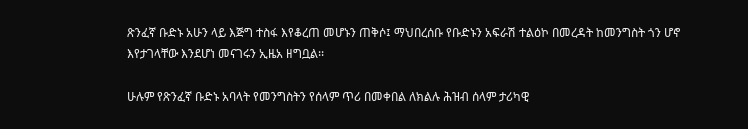ጽንፈኛ ቡድኑ አሁን ላይ እጅግ ተስፋ እየቆረጠ መሆኑን ጠቅሶ፤ ማህበረሰቡ የቡድኑን አፍራሽ ተልዕኮ በመረዳት ከመንግስት ጎን ሆኖ እየታገላቸው እንደሆነ መናገሩን ኢዜአ ዘግቧል፡፡

ሁሉም የጽንፈኛ ቡድኑ አባላት የመንግስትን የሰላም ጥሪ በመቀበል ለክልሉ ሕዝብ ሰላም ታሪካዊ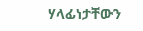ሃላፊነታቸውን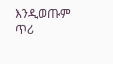እንዲወጡም ጥሪ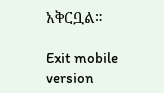አቅርቧል።

Exit mobile version